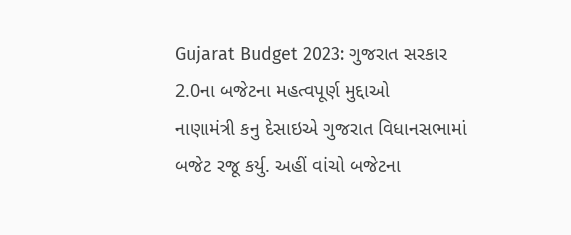Gujarat Budget 2023: ગુજરાત સરકાર 2.0ના બજેટના મહત્વપૂર્ણ મુદ્દાઓ
નાણામંત્રી કનુ દેસાઇએ ગુજરાત વિધાનસભામાં બજેટ રજૂ કર્યુ. અહીં વાંચો બજેટના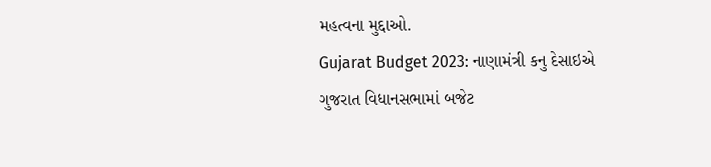મહત્વના મુદ્દાઓ.
Gujarat Budget 2023: નાણામંત્રી કનુ દેસાઇએ ગુજરાત વિધાનસભામાં બજેટ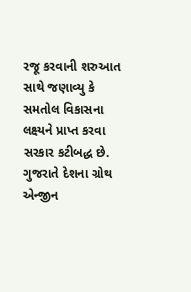રજૂ કરવાની શરુઆત સાથે જણાવ્યુ કે સમતોલ વિકાસના લક્ષ્યને પ્રાપ્ત કરવા સરકાર કટીબદ્ધ છે. ગુજરાતે દેશના ગ્રોથ એન્જીન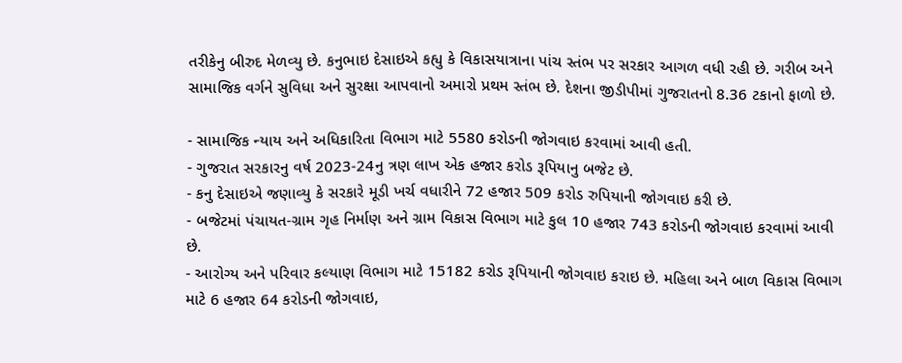તરીકેનુ બીરુદ મેળવ્યુ છે. કનુભાઇ દેસાઇએ કહ્યુ કે વિકાસયાત્રાના પાંચ સ્તંભ પર સરકાર આગળ વધી રહી છે. ગરીબ અને સામાજિક વર્ગને સુવિધા અને સુરક્ષા આપવાનો અમારો પ્રથમ સ્તંભ છે. દેશના જીડીપીમાં ગુજરાતનો 8.36 ટકાનો ફાળો છે.

- સામાજિક ન્યાય અને અધિકારિતા વિભાગ માટે 5580 કરોડની જોગવાઇ કરવામાં આવી હતી.
- ગુજરાત સરકારનુ વર્ષ 2023-24નુ ત્રણ લાખ એક હજાર કરોડ રૂપિયાનુ બજેટ છે.
- કનુ દેસાઇએ જણાવ્યુ કે સરકારે મૂડી ખર્ચ વધારીને 72 હજાર 509 કરોડ રુપિયાની જોગવાઇ કરી છે.
- બજેટમાં પંચાયત-ગ્રામ ગૃહ નિર્માણ અને ગ્રામ વિકાસ વિભાગ માટે કુલ 10 હજાર 743 કરોડની જોગવાઇ કરવામાં આવી છે.
- આરોગ્ય અને પરિવાર કલ્યાણ વિભાગ માટે 15182 કરોડ રૂપિયાની જોગવાઇ કરાઇ છે. મહિલા અને બાળ વિકાસ વિભાગ માટે 6 હજાર 64 કરોડની જોગવાઇ,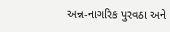અન્ન-નાગરિક પુરવઠા અને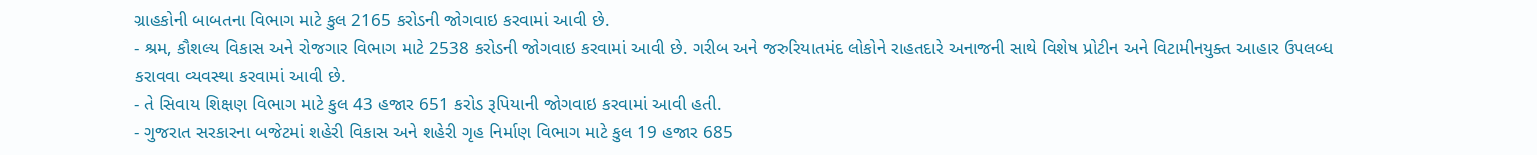ગ્રાહકોની બાબતના વિભાગ માટે કુલ 2165 કરોડની જોગવાઇ કરવામાં આવી છે.
- શ્રમ, કૌશલ્ય વિકાસ અને રોજગાર વિભાગ માટે 2538 કરોડની જોગવાઇ કરવામાં આવી છે. ગરીબ અને જરુરિયાતમંદ લોકોને રાહતદારે અનાજની સાથે વિશેષ પ્રોટીન અને વિટામીનયુક્ત આહાર ઉપલબ્ધ કરાવવા વ્યવસ્થા કરવામાં આવી છે.
- તે સિવાય શિક્ષણ વિભાગ માટે કુલ 43 હજાર 651 કરોડ રૂપિયાની જોગવાઇ કરવામાં આવી હતી.
- ગુજરાત સરકારના બજેટમાં શહેરી વિકાસ અને શહેરી ગૃહ નિર્માણ વિભાગ માટે કુલ 19 હજાર 685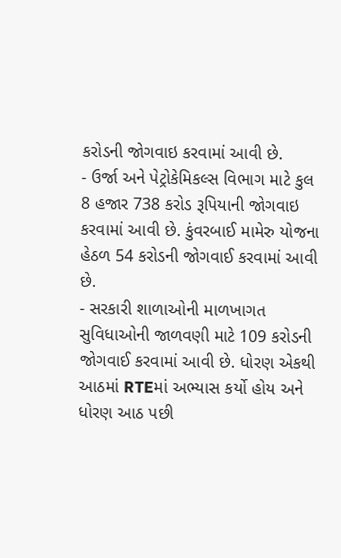કરોડની જોગવાઇ કરવામાં આવી છે.
- ઉર્જા અને પેટ્રોકેમિકલ્સ વિભાગ માટે કુલ 8 હજાર 738 કરોડ રૂપિયાની જોગવાઇ કરવામાં આવી છે. કુંવરબાઈ મામેરુ યોજના હેઠળ 54 કરોડની જોગવાઈ કરવામાં આવી છે.
- સરકારી શાળાઓની માળખાગત સુવિધાઓની જાળવણી માટે 109 કરોડની જોગવાઈ કરવામાં આવી છે. ધોરણ એકથી આઠમાં RTEમાં અભ્યાસ કર્યો હોય અને ધોરણ આઠ પછી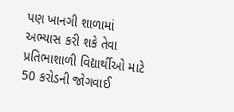પણ ખાનગી શાળામાં અભ્યાસ કરી શકે તેવા પ્રતિભાશાળી વિદ્યાર્થીઓ માટે 50 કરોડની જોગવાઈ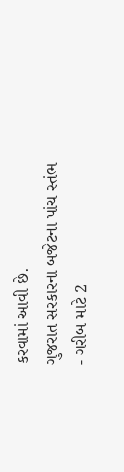કરવામાં આવી છે.
ગુજરાત સરકારના બજેટના પાંચ સ્તંભ
- ગરીબ માટે 2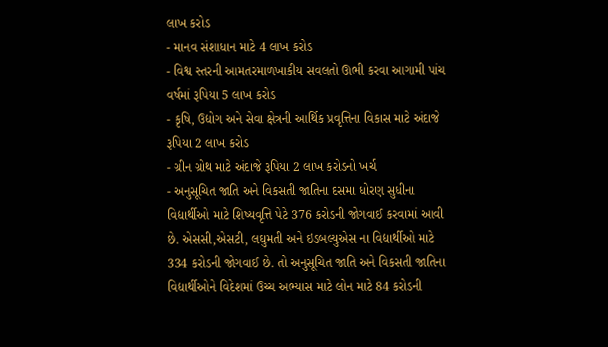લાખ કરોડ
- માનવ સંશાધાન માટે 4 લાખ કરોડ
- વિશ્વ સ્તરની આમતરમાળખાકીય સવલતો ઊભી કરવા આગામી પાંચ વર્ષમાં રૂપિયા 5 લાખ કરોડ
- કૃષિ, ઉદ્યોગ અને સેવા ક્ષેત્રની આર્થિક પ્રવૃત્તિના વિકાસ માટે અંદાજે રૂપિયા 2 લાખ કરોડ
- ગ્રીન ગ્રોથ માટે અંદાજે રૂપિયા 2 લાખ કરોડનો ખર્ચ
- અનુસૂચિત જાતિ અને વિકસતી જાતિના દસમા ધોરણ સુધીના વિદ્યાર્થીઓ માટે શિષ્યવૃત્તિ પેટે 376 કરોડની જોગવાઈ કરવામાં આવી છે. એસસી,એસટી, લઘુમતી અને ઇડબલ્યુએસ ના વિદ્યાર્થીઓ માટે 334 કરોડની જોગવાઈ છે. તો અનુસૂચિત જાતિ અને વિકસતી જાતિના વિદ્યાર્થીઓને વિદેશમાં ઉચ્ચ અભ્યાસ માટે લોન માટે 84 કરોડની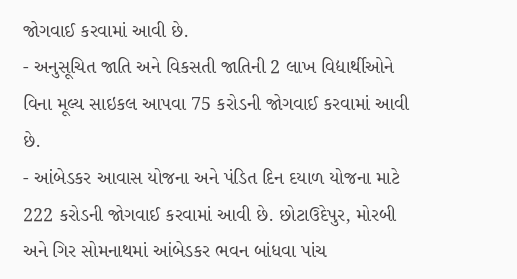જોગવાઈ કરવામાં આવી છે.
- અનુસૂચિત જાતિ અને વિકસતી જાતિની 2 લાખ વિદ્યાર્થીઓને વિના મૂલ્ય સાઇકલ આપવા 75 કરોડની જોગવાઈ કરવામાં આવી છે.
- આંબેડકર આવાસ યોજના અને પંડિત દિન દયાળ યોજના માટે 222 કરોડની જોગવાઈ કરવામાં આવી છે. છોટાઉદેપુર, મોરબી અને ગિર સોમનાથમાં આંબેડકર ભવન બાંધવા પાંચ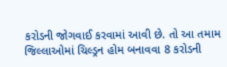કરોડની જોગવાઈ કરવામાં આવી છે. તો આ તમામ જિલ્લાઓમાં ચિલ્ડ્રન હોમ બનાવવા 8 કરોડની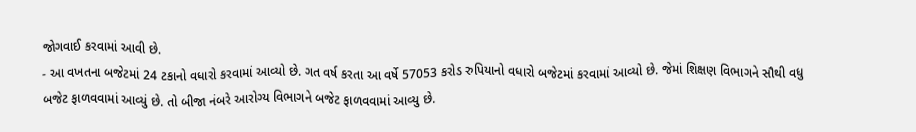જોગવાઈ કરવામાં આવી છે.
- આ વખતના બજેટમાં 24 ટકાનો વધારો કરવામાં આવ્યો છે. ગત વર્ષ કરતા આ વર્ષે 57053 કરોડ રુપિયાનો વધારો બજેટમાં કરવામાં આવ્યો છે. જેમાં શિક્ષણ વિભાગને સૌથી વધુ બજેટ ફાળવવામાં આવ્યું છે. તો બીજા નંબરે આરોગ્ય વિભાગને બજેટ ફાળવવામાં આવ્યુ છે.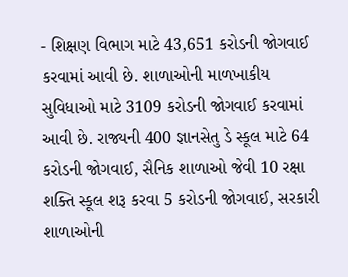- શિક્ષણ વિભાગ માટે 43,651 કરોડની જોગવાઈ કરવામાં આવી છે. શાળાઓની માળખાકીય સુવિધાઓ માટે 3109 કરોડની જોગવાઈ કરવામાં આવી છે. રાજ્યની 400 જ્ઞાનસેતુ ડે સ્કૂલ માટે 64 કરોડની જોગવાઈ, સૈનિક શાળાઓ જેવી 10 રક્ષા શક્તિ સ્કૂલ શરૂ કરવા 5 કરોડની જોગવાઈ, સરકારી શાળાઓની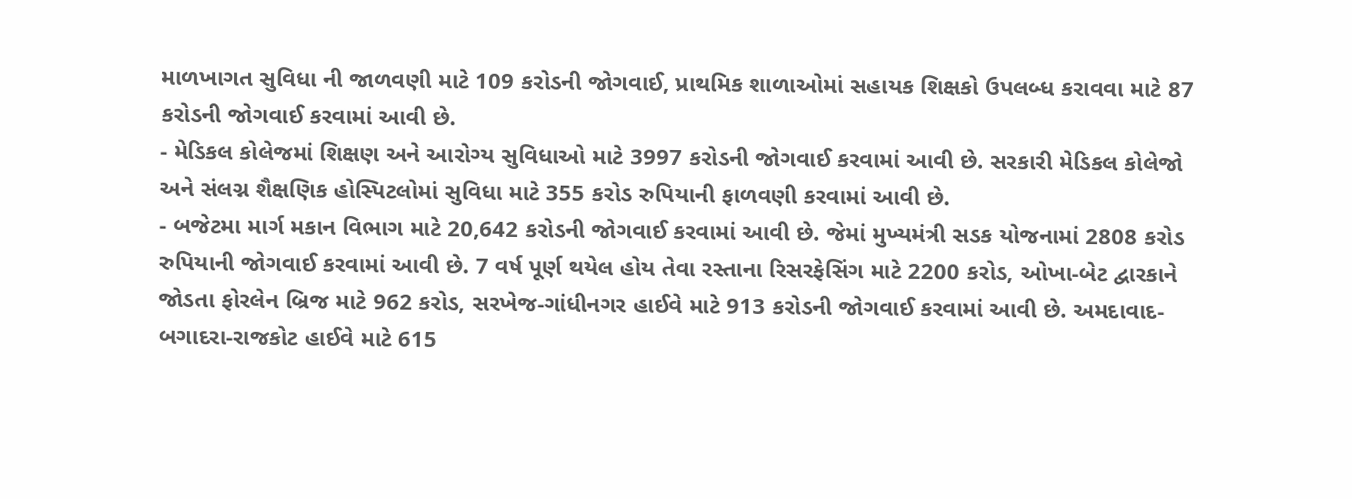માળખાગત સુવિધા ની જાળવણી માટે 109 કરોડની જોગવાઈ, પ્રાથમિક શાળાઓમાં સહાયક શિક્ષકો ઉપલબ્ધ કરાવવા માટે 87 કરોડની જોગવાઈ કરવામાં આવી છે.
- મેડિકલ કોલેજમાં શિક્ષણ અને આરોગ્ય સુવિધાઓ માટે 3997 કરોડની જોગવાઈ કરવામાં આવી છે. સરકારી મેડિકલ કોલેજો અને સંલગ્ન શૈક્ષણિક હોસ્પિટલોમાં સુવિધા માટે 355 કરોડ રુપિયાની ફાળવણી કરવામાં આવી છે.
- બજેટમા માર્ગ મકાન વિભાગ માટે 20,642 કરોડની જોગવાઈ કરવામાં આવી છે. જેમાં મુખ્યમંત્રી સડક યોજનામાં 2808 કરોડ રુપિયાની જોગવાઈ કરવામાં આવી છે. 7 વર્ષ પૂર્ણ થયેલ હોય તેવા રસ્તાના રિસરફેસિંગ માટે 2200 કરોડ, ઓખા-બેટ દ્વારકાને જોડતા ફોરલેન બ્રિજ માટે 962 કરોડ, સરખેજ-ગાંધીનગર હાઈવે માટે 913 કરોડની જોગવાઈ કરવામાં આવી છે. અમદાવાદ-બગાદરા-રાજકોટ હાઈવે માટે 615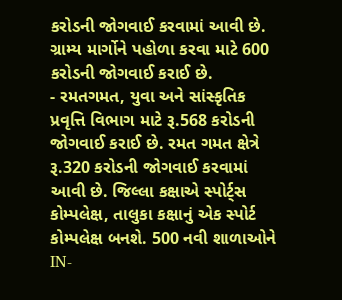કરોડની જોગવાઈ કરવામાં આવી છે. ગ્રામ્ય માર્ગોને પહોળા કરવા માટે 600 કરોડની જોગવાઈ કરાઈ છે.
- રમતગમત, યુવા અને સાંસ્કૃતિક પ્રવૃત્તિ વિભાગ માટે રૂ.568 કરોડની જોગવાઈ કરાઈ છે. રમત ગમત ક્ષેત્રે રૂ.320 કરોડની જોગવાઈ કરવામાં આવી છે. જિલ્લા કક્ષાએ સ્પોર્ટ્સ કોમ્પલેક્ષ, તાલુકા કક્ષાનું એક સ્પોર્ટ કોમ્પલેક્ષ બનશે. 500 નવી શાળાઓને IN-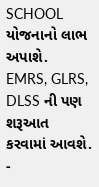SCHOOL યોજનાનો લાભ અપાશે. EMRS, GLRS, DLSS ની પણ શરૂઆત કરવામાં આવશે.
-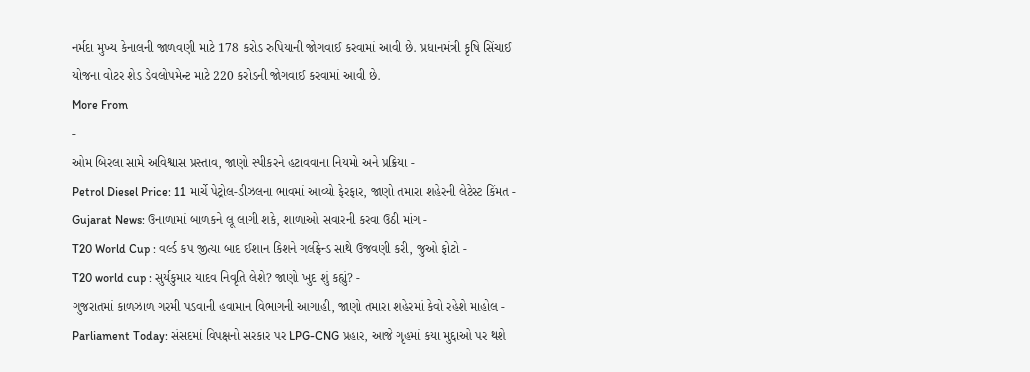નર્મદા મુખ્ય કેનાલની જાળવણી માટે 178 કરોડ રુપિયાની જોગવાઈ કરવામાં આવી છે. પ્રધાનમંત્રી કૃષિ સિંચાઈ યોજના વોટર શેડ ડેવલોપમેન્ટ માટે 220 કરોડની જોગવાઈ કરવામાં આવી છે.
More From
-
ઓમ બિરલા સામે અવિશ્વાસ પ્રસ્તાવ, જાણો સ્પીકરને હટાવવાના નિયમો અને પ્રક્રિયા -
Petrol Diesel Price: 11 માર્ચે પેટ્રોલ-ડીઝલના ભાવમાં આવ્યો ફેરફાર, જાણો તમારા શહેરની લેટેસ્ટ કિંમત -
Gujarat News: ઉનાળામાં બાળકને લૂ લાગી શકે, શાળાઓ સવારની કરવા ઉઠી માંગ -
T20 World Cup : વર્લ્ડ કપ જીત્યા બાદ ઈશાન કિશને ગર્લફ્રેન્ડ સાથે ઉજવણી કરી, જુઓ ફોટો -
T20 world cup : સુર્યકુમાર યાદવ નિવૃતિ લેશે? જાણો ખુદ શું કહ્યું? -
ગુજરાતમાં કાળઝાળ ગરમી પડવાની હવામાન વિભાગની આગાહી, જાણો તમારા શહેરમાં કેવો રહેશે માહોલ -
Parliament Today: સંસદમાં વિપક્ષનો સરકાર પર LPG-CNG પ્રહાર, આજે ગૃહમાં કયા મુદ્દાઓ પર થશે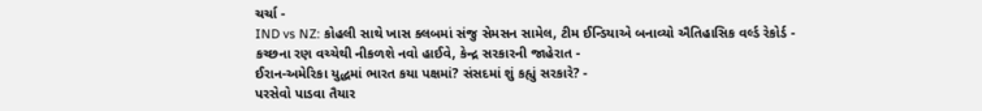ચર્ચા -
IND vs NZ: કોહલી સાથે ખાસ ક્લબમાં સંજુ સેમસન સામેલ, ટીમ ઈન્ડિયાએ બનાવ્યો ઐતિહાસિક વર્લ્ડ રેકોર્ડ -
કચ્છના રણ વચ્ચેથી નીકળશે નવો હાઈવે, કેન્દ્ર સરકારની જાહેરાત -
ઈરાન-અમેરિકા યુદ્ધમાં ભારત કયા પક્ષમાં? સંસદમાં શું કહ્યું સરકારે? -
પરસેવો પાડવા તૈયાર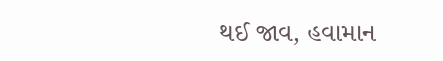થઈ જાવ, હવામાન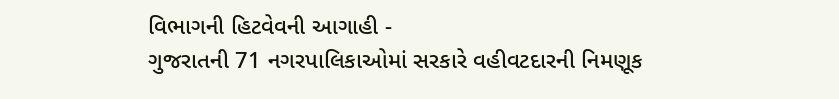વિભાગની હિટવેવની આગાહી -
ગુજરાતની 71 નગરપાલિકાઓમાં સરકારે વહીવટદારની નિમણૂક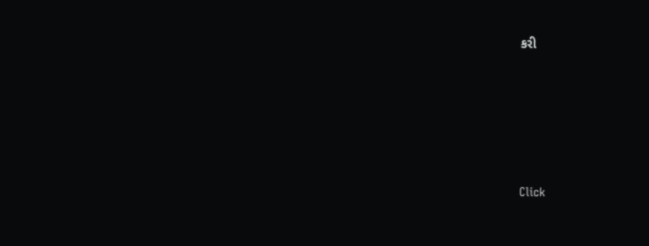કરી







Click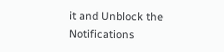it and Unblock the Notifications